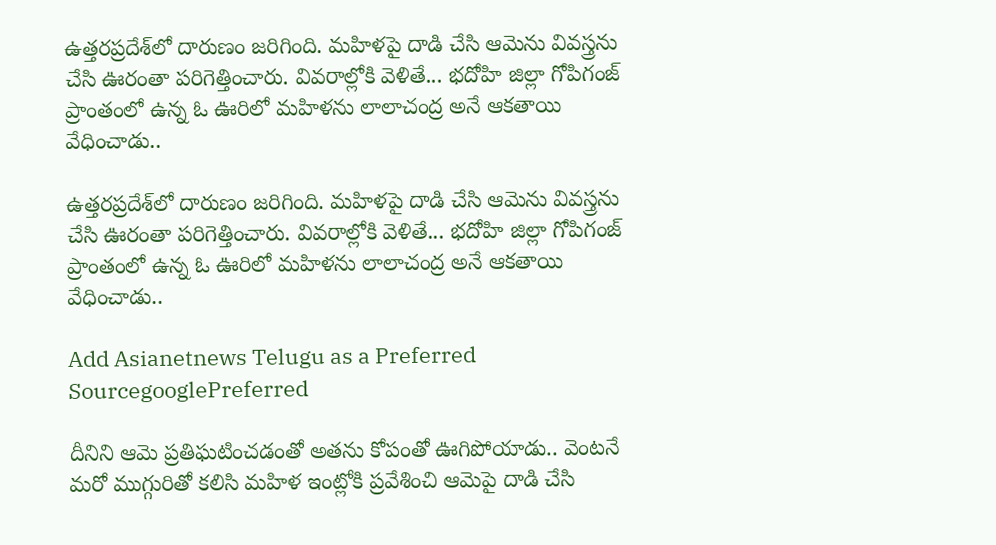ఉత్తరప్రదేశ్‌లో దారుణం జరిగింది. మహిళపై దాడి చేసి ఆమెను వివస్త్రను చేసి ఊరంతా పరిగెత్తించారు. వివరాల్లోకి వెళితే... భదోహి జిల్లా గోపిగంజ్ ప్రాంతంలో ఉన్న ఓ ఊరిలో మహిళను లాలాచంద్ర అనే ఆకతాయి వేధించాడు..

ఉత్తరప్రదేశ్‌లో దారుణం జరిగింది. మహిళపై దాడి చేసి ఆమెను వివస్త్రను చేసి ఊరంతా పరిగెత్తించారు. వివరాల్లోకి వెళితే... భదోహి జిల్లా గోపిగంజ్ ప్రాంతంలో ఉన్న ఓ ఊరిలో మహిళను లాలాచంద్ర అనే ఆకతాయి వేధించాడు..

Add Asianetnews Telugu as a Preferred SourcegooglePreferred

దీనిని ఆమె ప్రతిఘటించడంతో అతను కోపంతో ఊగిపోయాడు.. వెంటనే మరో ముగ్గురితో కలిసి మహిళ ఇంట్లోకి ప్రవేశించి ఆమెపై దాడి చేసి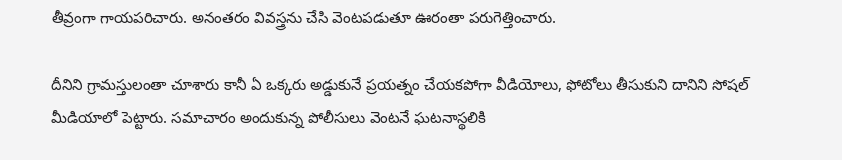తీవ్రంగా గాయపరిచారు. అనంతరం వివస్త్రను చేసి వెంటపడుతూ ఊరంతా పరుగెత్తించారు.

దీనిని గ్రామస్తులంతా చూశారు కానీ ఏ ఒక్కరు అడ్డుకునే ప్రయత్నం చేయకపోగా వీడియోలు, ఫోటోలు తీసుకుని దానిని సోషల్ మీడియాలో పెట్టారు. సమాచారం అందుకున్న పోలీసులు వెంటనే ఘటనాస్థలికి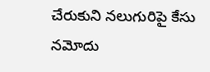చేరుకుని నలుగురిపై కేసు నమోదు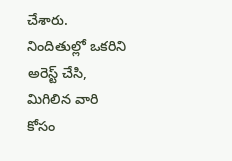చేశారు. నిందితుల్లో ఒకరిని అరెస్ట్ చేసి, మిగిలిన వారి కోసం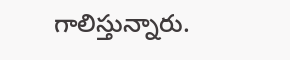గాలిస్తున్నారు.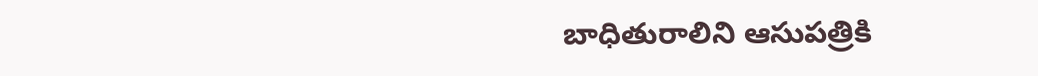బాధితురాలిని ఆసుపత్రికి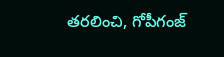తరలించి, గోపీగంజ్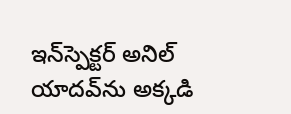ఇన్‌స్పెక్టర్‌ అనిల్ యాదవ్‌ను అక్కడి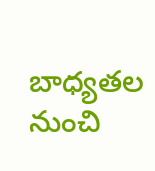బాధ్యతల నుంచి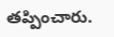తప్పించారు.